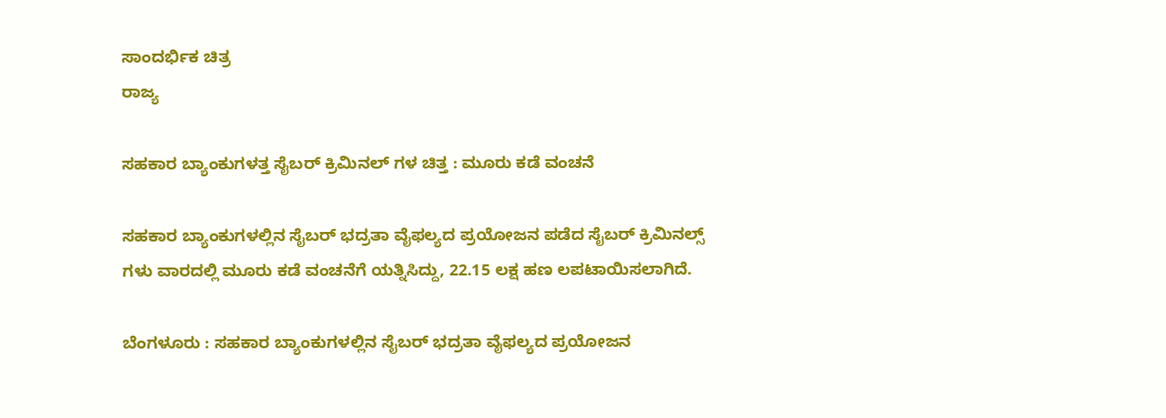ಸಾಂದರ್ಭಿಕ ಚಿತ್ರ
ರಾಜ್ಯ

ಸಹಕಾರ ಬ್ಯಾಂಕುಗಳತ್ತ ಸೈಬರ್ ಕ್ರಿಮಿನಲ್ ಗಳ ಚಿತ್ತ : ಮೂರು ಕಡೆ ವಂಚನೆ

ಸಹಕಾರ ಬ್ಯಾಂಕುಗಳಲ್ಲಿನ ಸೈಬರ್ ಭದ್ರತಾ ವೈಫಲ್ಯದ ಪ್ರಯೋಜನ ಪಡೆದ ಸೈಬರ್ ಕ್ರಿಮಿನಲ್ಸ್ ಗಳು ವಾರದಲ್ಲಿ ಮೂರು ಕಡೆ ವಂಚನೆಗೆ ಯತ್ನಿಸಿದ್ದು, 22.15 ಲಕ್ಷ ಹಣ ಲಪಟಾಯಿಸಲಾಗಿದೆ.

ಬೆಂಗಳೂರು : ಸಹಕಾರ ಬ್ಯಾಂಕುಗಳಲ್ಲಿನ ಸೈಬರ್ ಭದ್ರತಾ ವೈಫಲ್ಯದ ಪ್ರಯೋಜನ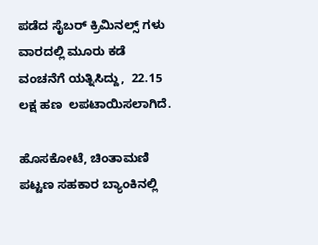ಪಡೆದ ಸೈಬರ್ ಕ್ರಿಮಿನಲ್ಸ್ ಗಳು ವಾರದಲ್ಲಿ ಮೂರು ಕಡೆ  ವಂಚನೆಗೆ ಯತ್ನಿಸಿದ್ದು,  22.15 ಲಕ್ಷ ಹಣ  ಲಪಟಾಯಿಸಲಾಗಿದೆ.

ಹೊಸಕೋಟೆ, ಚಿಂತಾಮಣಿ ಪಟ್ಟಣ ಸಹಕಾರ ಬ್ಯಾಂಕಿನಲ್ಲಿ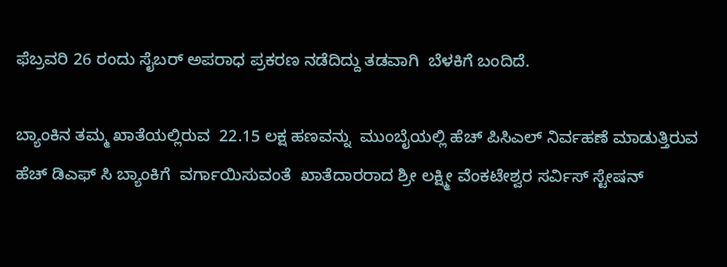ಫೆಬ್ರವರಿ 26 ರಂದು ಸೈಬರ್ ಅಪರಾಧ ಪ್ರಕರಣ ನಡೆದಿದ್ದು ತಡವಾಗಿ  ಬೆಳಕಿಗೆ ಬಂದಿದೆ.

ಬ್ಯಾಂಕಿನ ತಮ್ಮ ಖಾತೆಯಲ್ಲಿರುವ  22.15 ಲಕ್ಷ ಹಣವನ್ನು  ಮುಂಬೈಯಲ್ಲಿ ಹೆಚ್ ಪಿಸಿಎಲ್ ನಿರ್ವಹಣೆ ಮಾಡುತ್ತಿರುವ  ಹೆಚ್ ಡಿಎಫ್ ಸಿ ಬ್ಯಾಂಕಿಗೆ  ವರ್ಗಾಯಿಸುವಂತೆ  ಖಾತೆದಾರರಾದ ಶ್ರೀ ಲಕ್ಷ್ಮೀ ವೆಂಕಟೇಶ್ವರ ಸರ್ವಿಸ್ ಸ್ಟೇಷನ್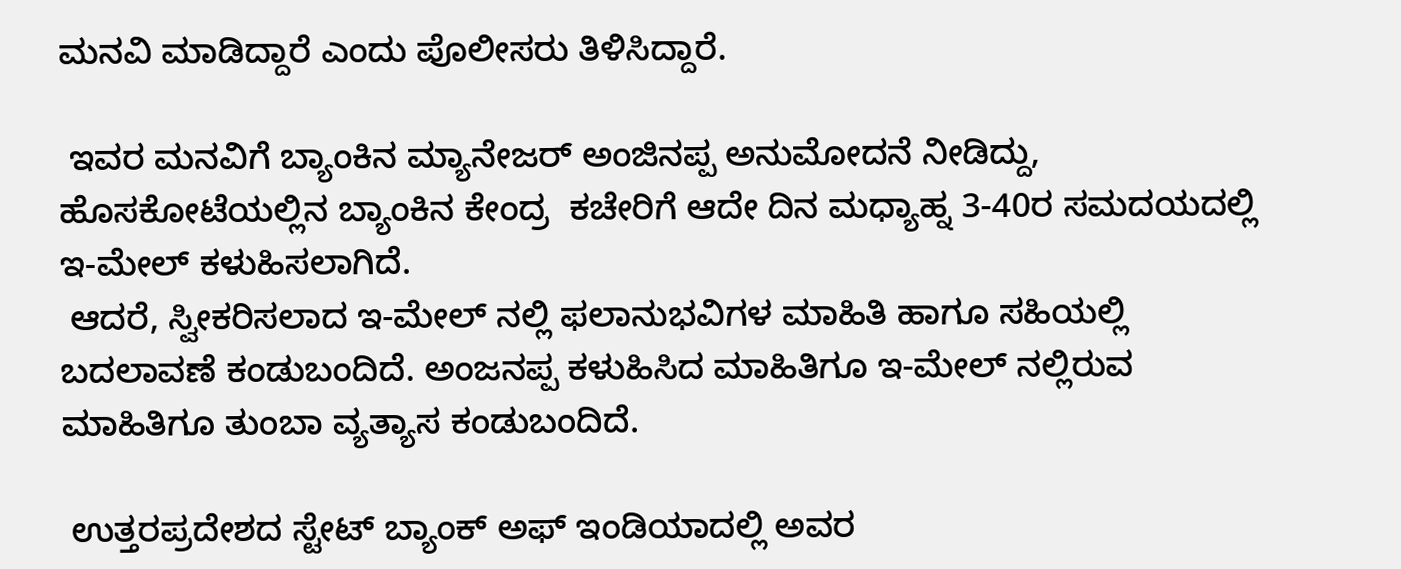ಮನವಿ ಮಾಡಿದ್ದಾರೆ ಎಂದು ಪೊಲೀಸರು ತಿಳಿಸಿದ್ದಾರೆ.

 ಇವರ ಮನವಿಗೆ ಬ್ಯಾಂಕಿನ ಮ್ಯಾನೇಜರ್ ಅಂಜಿನಪ್ಪ ಅನುಮೋದನೆ ನೀಡಿದ್ದು, ಹೊಸಕೋಟೆಯಲ್ಲಿನ ಬ್ಯಾಂಕಿನ ಕೇಂದ್ರ  ಕಚೇರಿಗೆ ಆದೇ ದಿನ ಮಧ್ಯಾಹ್ನ 3-40ರ ಸಮದಯದಲ್ಲಿ ಇ-ಮೇಲ್ ಕಳುಹಿಸಲಾಗಿದೆ.
 ಆದರೆ, ಸ್ವೀಕರಿಸಲಾದ ಇ-ಮೇಲ್ ನಲ್ಲಿ ಫಲಾನುಭವಿಗಳ ಮಾಹಿತಿ ಹಾಗೂ ಸಹಿಯಲ್ಲಿ ಬದಲಾವಣೆ ಕಂಡುಬಂದಿದೆ. ಅಂಜನಪ್ಪ ಕಳುಹಿಸಿದ ಮಾಹಿತಿಗೂ ಇ-ಮೇಲ್ ನಲ್ಲಿರುವ ಮಾಹಿತಿಗೂ ತುಂಬಾ ವ್ಯತ್ಯಾಸ ಕಂಡುಬಂದಿದೆ.

 ಉತ್ತರಪ್ರದೇಶದ ಸ್ಟೇಟ್ ಬ್ಯಾಂಕ್ ಅಫ್ ಇಂಡಿಯಾದಲ್ಲಿ ಅವರ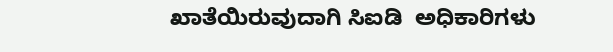ಖಾತೆಯಿರುವುದಾಗಿ ಸಿಐಡಿ  ಅಧಿಕಾರಿಗಳು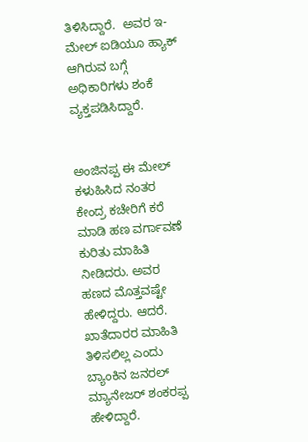ತಿಳಿಸಿದ್ದಾರೆ.  ಅವರ ಇ-ಮೇಲ್ ಐಡಿಯೂ ಹ್ಯಾಕ್ ಆಗಿರುವ ಬಗ್ಗೆ ಅಧಿಕಾರಿಗಳು ಶಂಕೆ ವ್ಯಕ್ತಪಡಿಸಿದ್ದಾರೆ.


ಅಂಜಿನಪ್ಪ ಈ ಮೇಲ್ ಕಳುಹಿಸಿದ ನಂತರ ಕೇಂದ್ರ ಕಚೇರಿಗೆ ಕರೆ ಮಾಡಿ ಹಣ ವರ್ಗಾವಣೆ ಕುರಿತು ಮಾಹಿತಿ ನೀಡಿದರು. ಅವರ ಹಣದ ಮೊತ್ತವಷ್ಟೇ ಹೇಳಿದ್ದರು. ಆದರೆ. ಖಾತೆದಾರರ ಮಾಹಿತಿ ತಿಳಿಸಲಿಲ್ಲ ಎಂದು ಬ್ಯಾಂಕಿನ ಜನರಲ್ ಮ್ಯಾನೇಜರ್ ಶಂಕರಪ್ಪ ಹೇಳಿದ್ದಾರೆ.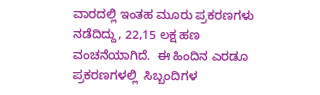ವಾರದಲ್ಲಿ ಇಂತಹ ಮೂರು ಪ್ರಕರಣಗಳು ನಡೆದಿದ್ದು, 22,15 ಲಕ್ಷ ಹಣ ವಂಚನೆಯಾಗಿದೆ.  ಈ ಹಿಂದಿನ ಎರಡೂ ಪ್ರಕರಣಗಳಲ್ಲಿ  ಸಿಬ್ಬಂದಿಗಳ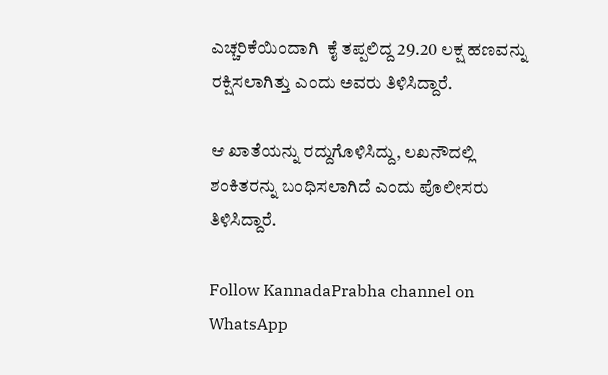ಎಚ್ಚರಿಕೆಯಿಂದಾಗಿ  ಕೈ ತಪ್ಪಲಿದ್ದ 29.20 ಲಕ್ಷ ಹಣವನ್ನು ರಕ್ಷಿಸಲಾಗಿತ್ತು ಎಂದು ಅವರು ತಿಳಿಸಿದ್ದಾರೆ.

ಆ ಖಾತೆಯನ್ನು ರದ್ದುಗೊಳಿಸಿದ್ದು, ಲಖನೌದಲ್ಲಿ ಶಂಕಿತರನ್ನು ಬಂಧಿಸಲಾಗಿದೆ ಎಂದು ಪೊಲೀಸರು ತಿಳಿಸಿದ್ದಾರೆ.

Follow KannadaPrabha channel on WhatsApp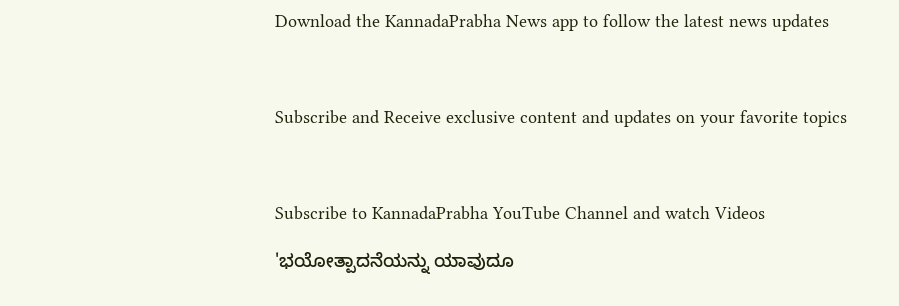Download the KannadaPrabha News app to follow the latest news updates



Subscribe and Receive exclusive content and updates on your favorite topics



Subscribe to KannadaPrabha YouTube Channel and watch Videos

'ಭಯೋತ್ಪಾದನೆಯನ್ನು ಯಾವುದೂ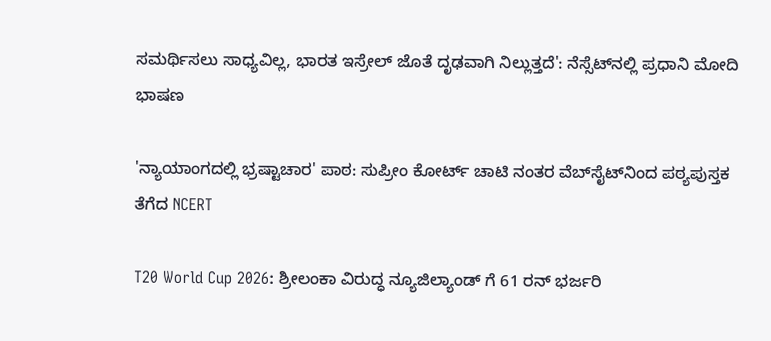ಸಮರ್ಥಿಸಲು ಸಾಧ್ಯವಿಲ್ಲ, ಭಾರತ ಇಸ್ರೇಲ್ ಜೊತೆ ದೃಢವಾಗಿ ನಿಲ್ಲುತ್ತದೆ': ನೆಸ್ಸೆಟ್‌ನಲ್ಲಿ ಪ್ರಧಾನಿ ಮೋದಿ ಭಾಷಣ

'ನ್ಯಾಯಾಂಗದಲ್ಲಿ ಭ್ರಷ್ಟಾಚಾರ' ಪಾಠ: ಸುಪ್ರೀಂ ಕೋರ್ಟ್ ಚಾಟಿ ನಂತರ ವೆಬ್‌ಸೈಟ್‌ನಿಂದ ಪಠ್ಯಪುಸ್ತಕ ತೆಗೆದ NCERT

T20 World Cup 2026: ಶ್ರೀಲಂಕಾ ವಿರುದ್ಧ ನ್ಯೂಜಿಲ್ಯಾಂಡ್ ಗೆ 61 ರನ್ ಭರ್ಜರಿ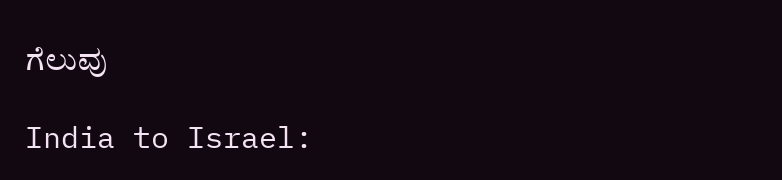ಗೆಲುವು

India to Israel: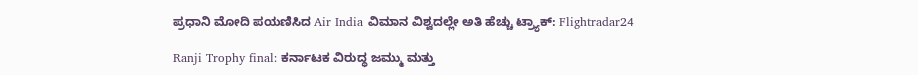ಪ್ರಧಾನಿ ಮೋದಿ ಪಯಣಿಸಿದ Air India ವಿಮಾನ ವಿಶ್ವದಲ್ಲೇ ಅತಿ ಹೆಚ್ಚು ಟ್ರ್ಯಾಕ್: Flightradar24

Ranji Trophy final: ಕರ್ನಾಟಕ ವಿರುದ್ಧ ಜಮ್ಮು ಮತ್ತು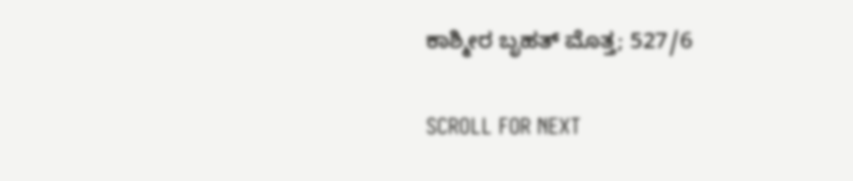ಕಾಶ್ಮೀರ ಬೃಹತ್ ಮೊತ್ತ; 527/6

SCROLL FOR NEXT